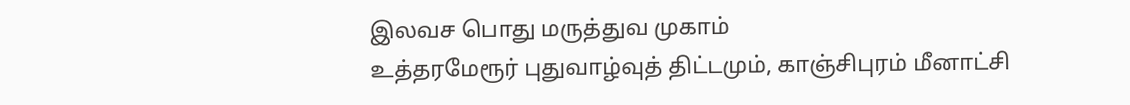இலவச பொது மருத்துவ முகாம்
உத்தரமேரூர் புதுவாழ்வுத் திட்டமும், காஞ்சிபுரம் மீனாட்சி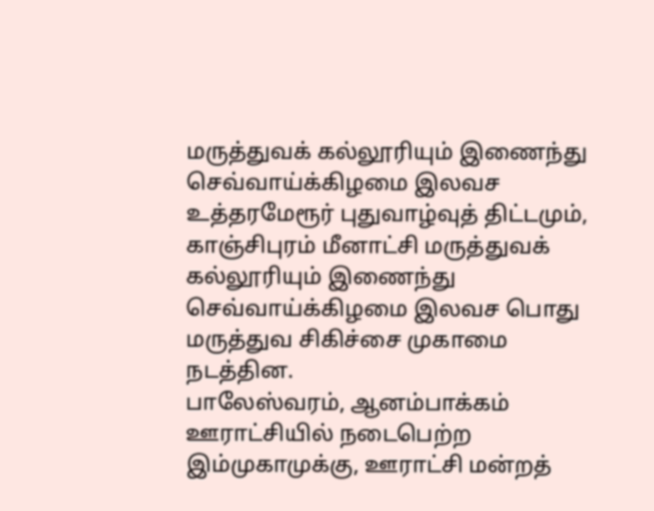மருத்துவக் கல்லூரியும் இணைந்து செவ்வாய்க்கிழமை இலவச
உத்தரமேரூர் புதுவாழ்வுத் திட்டமும், காஞ்சிபுரம் மீனாட்சி மருத்துவக் கல்லூரியும் இணைந்து செவ்வாய்க்கிழமை இலவச பொது மருத்துவ சிகிச்சை முகாமை நடத்தின.
பாலேஸ்வரம், ஆனம்பாக்கம் ஊராட்சியில் நடைபெற்ற இம்முகாமுக்கு, ஊராட்சி மன்றத்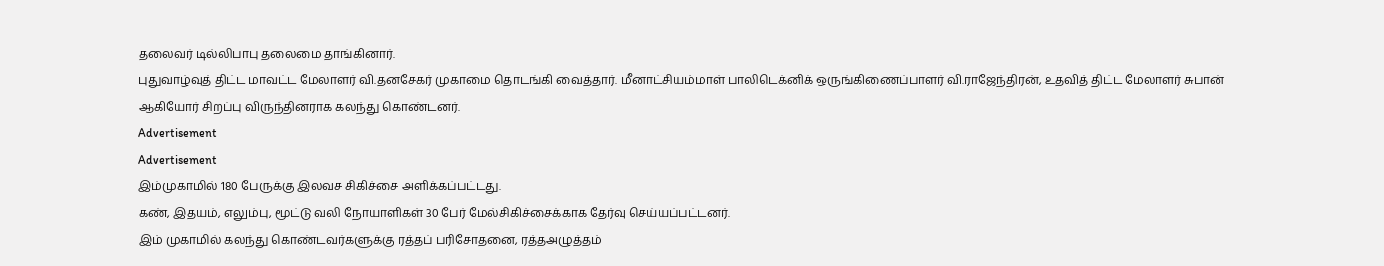தலைவர் டில்லிபாபு தலைமை தாங்கினார்.
புதுவாழ்வுத் திட்ட மாவட்ட மேலாளர் வி.தனசேகர் முகாமை தொடங்கி வைத்தார். மீனாட்சியம்மாள் பாலிடெக்னிக் ஒருங்கிணைப்பாளர் வி.ராஜேந்திரன், உதவித் திட்ட மேலாளர் சுபான் ஆகியோர் சிறப்பு விருந்தினராக கலந்து கொண்டனர்.
Advertisement
Advertisement
இம்முகாமில் 180 பேருக்கு இலவச சிகிச்சை அளிக்கப்பட்டது.
கண், இதயம், எலும்பு, மூட்டு வலி நோயாளிகள் 30 பேர் மேல்சிகிச்சைக்காக தேர்வு செய்யப்பட்டனர்.
இம் முகாமில் கலந்து கொண்டவர்களுக்கு ரத்தப் பரிசோதனை, ரத்தஅழுத்தம்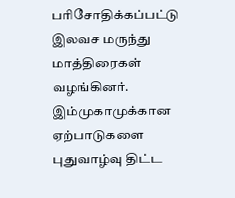பரிசோதிக்கப்பட்டு இலவச மருந்து மாத்திரைகள் வழங்கினர்.
இம்முகாமுக்கான ஏற்பாடுகளை புதுவாழ்வு திட்ட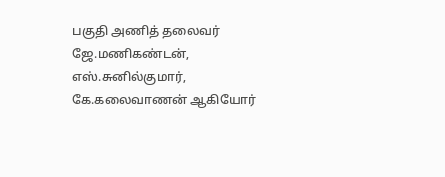பகுதி அணித் தலைவர் ஜே.மணிகண்டன், எஸ்.சுனில்குமார், கே.கலைவாணன் ஆகியோர்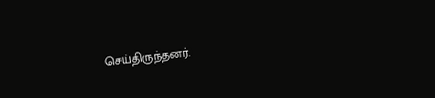செய்திருந்தனர்.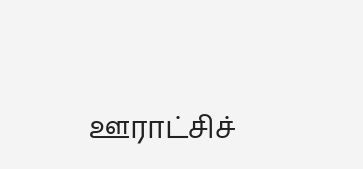ஊராட்சிச்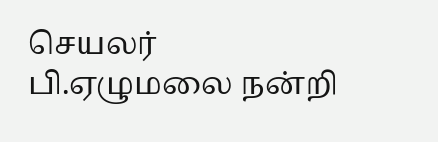செயலர் பி.ஏழுமலை நன்றி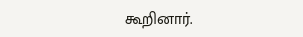கூறினார்.